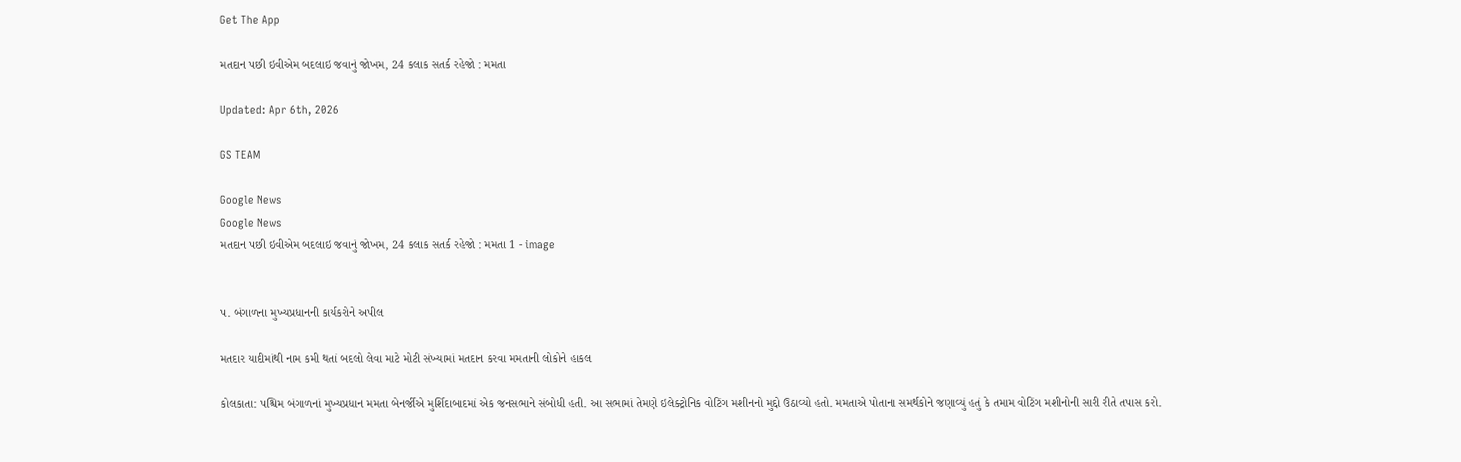Get The App

મતદાન પછી ઇવીએમ બદલાઇ જવાનું જોખમ, 24 કલાક સતર્ક રહેજો : મમતા

Updated: Apr 6th, 2026

GS TEAM

Google News
Google News
મતદાન પછી ઇવીએમ બદલાઇ જવાનું જોખમ, 24 કલાક સતર્ક રહેજો : મમતા 1 - image


પ. બંગાળના મુખ્યપ્રધાનની કાર્યકરોને અપીલ

મતદાર યાદીમાંથી નામ કમી થતાં બદલો લેવા માટે મોટી સંખ્યામાં મતદાન કરવા મમતાની લોકોને હાકલ

કોલકાતા: પશ્ચિમ બંગાળનાં મુખ્યપ્રધાન મમતા બેનર્જીએ મુર્શિદાબાદમાં એક જનસભાને સંબોધી હતી. આ સભામાં તેમણે ઇલેક્ટ્રોનિક વોટિંગ મશીનનો મુદ્દો ઉઠાવ્યો હતો. મમતાએ પોતાના સમર્થકોને જણાવ્યું હતું કે તમામ વોટિંગ મશીનોની સારી રીતે તપાસ કરો.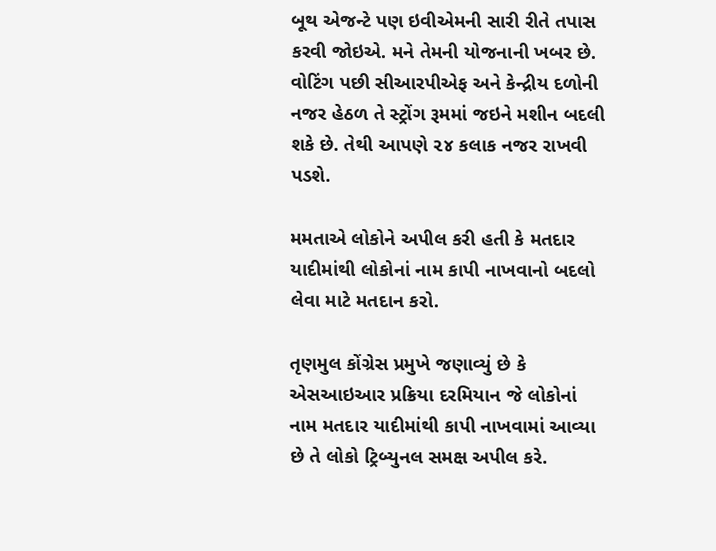બૂથ એજન્ટે પણ ઇવીએમની સારી રીતે તપાસ કરવી જોઇએ. મને તેમની યોજનાની ખબર છે. વોટિંગ પછી સીઆરપીએફ અને કેન્દ્રીય દળોની નજર હેઠળ તે સ્ટ્રોંગ રૂમમાં જઇને મશીન બદલી શકે છે. તેથી આપણે ૨૪ કલાક નજર રાખવી પડશે.

મમતાએ લોકોને અપીલ કરી હતી કે મતદાર યાદીમાંથી લોકોનાં નામ કાપી નાખવાનો બદલો લેવા માટે મતદાન કરો.

તૃણમુલ કોંગ્રેસ પ્રમુખે જણાવ્યું છે કે એસઆઇઆર પ્રક્રિયા દરમિયાન જે લોકોનાં નામ મતદાર યાદીમાંથી કાપી નાખવામાં આવ્યા છે તે લોકો ટ્રિબ્યુનલ સમક્ષ અપીલ કરે.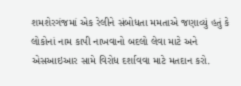શમશેરગંજમાં એક રેલીને સંબોધતા મમતાએ જણાવ્યું હતું કે લોકોનાં નામ કાપી નાખવાનો બદલો લેવા માટે અને એસઆઇઆર સામે વિરોધ દર્શાવવા માટે મતદાન કરો.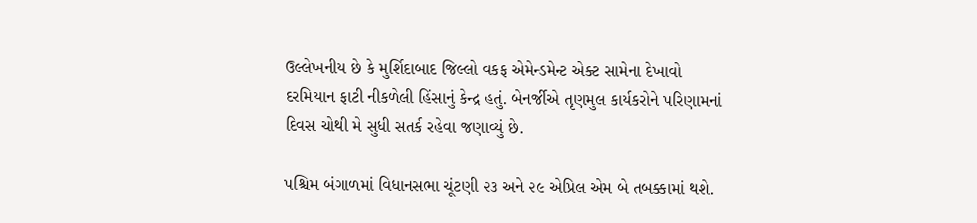ઉલ્લેખનીય છે કે મુર્શિદાબાદ જિલ્લો વકફ એમેન્ડમેન્ટ એક્ટ સામેના દેખાવો દરમિયાન ફાટી નીકળેલી હિંસાનું કેન્દ્ર હતું. બેનર્જીએ તૃણમુલ કાર્યકરોને પરિણામનાં દિવસ ચોથી મે સુધી સતર્ક રહેવા જણાવ્યું છે.

પશ્ચિમ બંગાળમાં વિધાનસભા ચૂંટણી ૨૩ અને ૨૯ એપ્રિલ એમ બે તબક્કામાં થશે.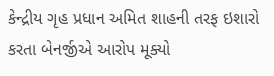કેન્દ્રીય ગૃહ પ્રધાન અમિત શાહની તરફ ઇશારો કરતા બેનર્જીએ આરોપ મૂક્યો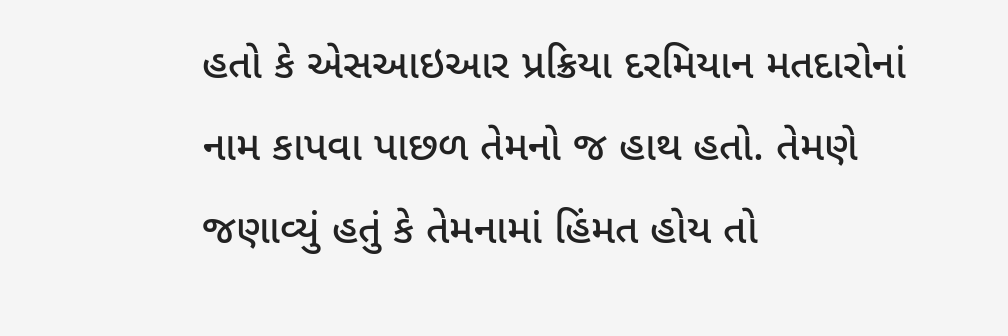હતો કે એસઆઇઆર પ્રક્રિયા દરમિયાન મતદારોનાં નામ કાપવા પાછળ તેમનો જ હાથ હતો. તેમણે જણાવ્યું હતું કે તેમનામાં હિંમત હોય તો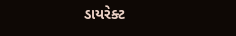ડાયરેક્ટ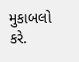મુકાબલો કરે.